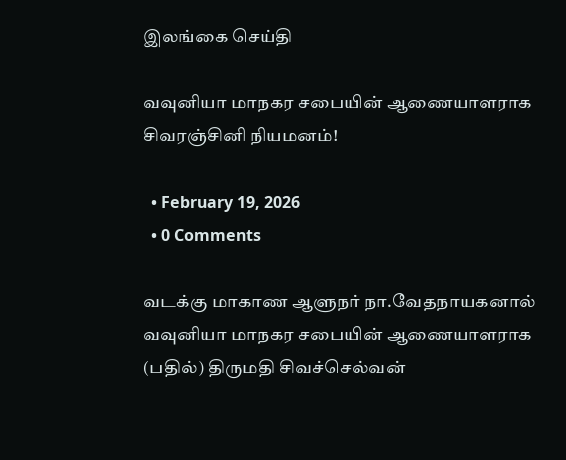இலங்கை செய்தி

வவுனியா மாநகர சபையின் ஆணையாளராக சிவரஞ்சினி நியமனம்!

  • February 19, 2026
  • 0 Comments

வடக்கு மாகாண ஆளுநர் நா.வேதநாயகனால் வவுனியா மாநகர சபையின் ஆணையாளராக (பதில்) திருமதி சிவச்செல்வன்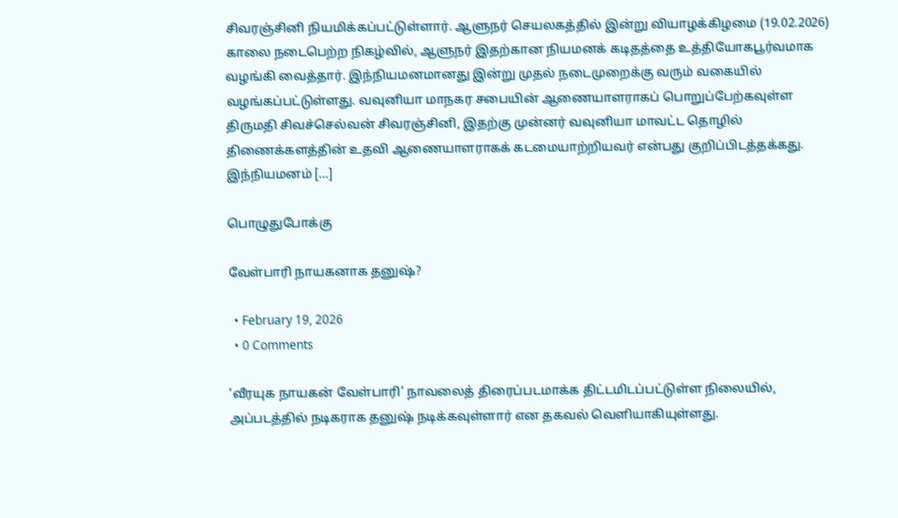சிவரஞ்சினி நியமிக்கப்பட்டுள்ளார். ஆளுநர் செயலகத்தில் இன்று வியாழக்கிழமை (19.02.2026) காலை நடைபெற்ற நிகழ்வில், ஆளுநர் இதற்கான நியமனக் கடிதத்தை உத்தியோகபூர்வமாக வழங்கி வைத்தார். இந்நியமனமானது இன்று முதல் நடைமுறைக்கு வரும் வகையில் வழங்கப்பட்டுள்ளது. வவுனியா மாநகர சபையின் ஆணையாளராகப் பொறுப்பேற்கவுள்ள திருமதி சிவச்செல்வன் சிவரஞ்சினி, இதற்கு முன்னர் வவுனியா மாவட்ட தொழில் திணைக்களத்தின் உதவி ஆணையாளராகக் கடமையாற்றியவர் என்பது குறிப்பிடத்தக்கது. இந்நியமனம் […]

பொழுதுபோக்கு

வேள்பாரி நாயகனாக தனுஷ்?

  • February 19, 2026
  • 0 Comments

‘வீரயுக நாயகன் வேள்பாரி’ நாவலைத் திரைப்படமாக்க திட்டமிடப்பட்டுள்ள நிலையில், அப்படத்தில் நடிகராக தனுஷ் நடிக்கவுள்ளார் என தகவல் வெளியாகியுள்ளது.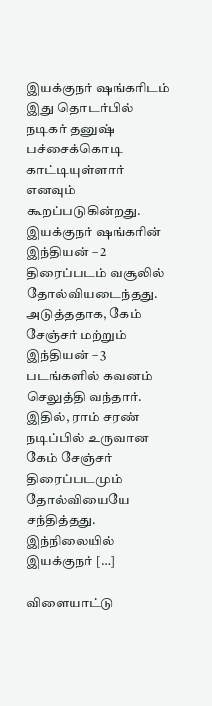இயக்குநர் ஷங்கரிடம் இது தொடர்பில் நடிகர் தனுஷ் பச்சைக்கொடி காட்டியுள்ளார் எனவும் கூறப்படுகின்றது. இயக்குநர் ஷங்கரின் இந்தியன் – 2 திரைப்படம் வசூலில் தோல்வியடைந்தது. அடுத்ததாக, கேம் சேஞ்சர் மற்றும் இந்தியன் – 3 படங்களில் கவனம் செலுத்தி வந்தார். இதில், ராம் சரண் நடிப்பில் உருவான கேம் சேஞ்சர் திரைப்படமும் தோல்வியையே சந்தித்தது. இந்நிலையில் இயக்குநர் […]

விளையாட்டு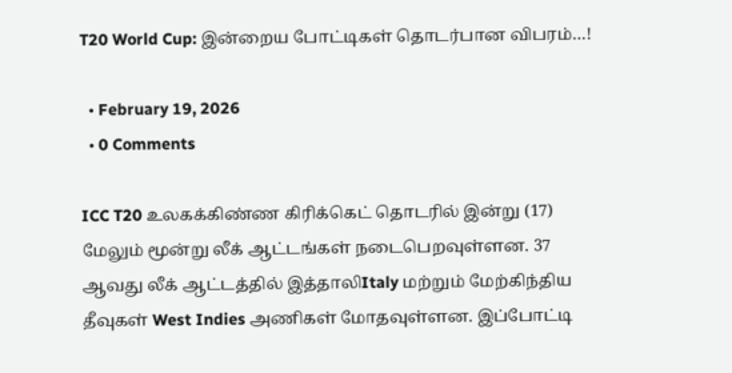T20 World Cup: இன்றைய போட்டிகள் தொடர்பான விபரம்…!

  • February 19, 2026
  • 0 Comments

ICC T20 உலகக்கிண்ண கிரிக்கெட் தொடரில் இன்று (17) மேலும் மூன்று லீக் ஆட்டங்கள் நடைபெறவுள்ளன. 37 ஆவது லீக் ஆட்டத்தில் இத்தாலிItaly மற்றும் மேற்கிந்திய தீவுகள் West Indies அணிகள் மோதவுள்ளன. இப்போட்டி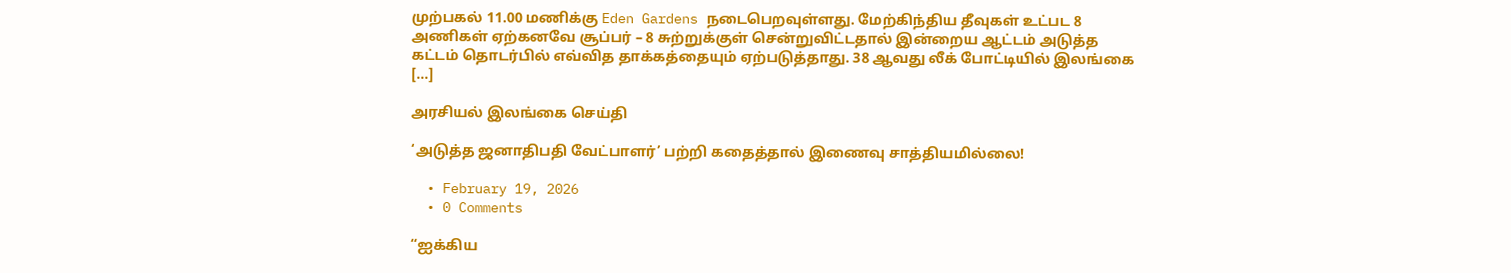முற்பகல் 11.00 மணிக்கு Eden Gardens நடைபெறவுள்ளது. மேற்கிந்திய தீவுகள் உட்பட 8 அணிகள் ஏற்கனவே சூப்பர் – 8 சுற்றுக்குள் சென்றுவிட்டதால் இன்றைய ஆட்டம் அடுத்த கட்டம் தொடர்பில் எவ்வித தாக்கத்தையும் ஏற்படுத்தாது. 38 ஆவது லீக் போட்டியில் இலங்கை […]

அரசியல் இலங்கை செய்தி

‘அடுத்த ஜனாதிபதி வேட்பாளர்’ பற்றி கதைத்தால் இணைவு சாத்தியமில்லை!

  • February 19, 2026
  • 0 Comments

“ஐக்கிய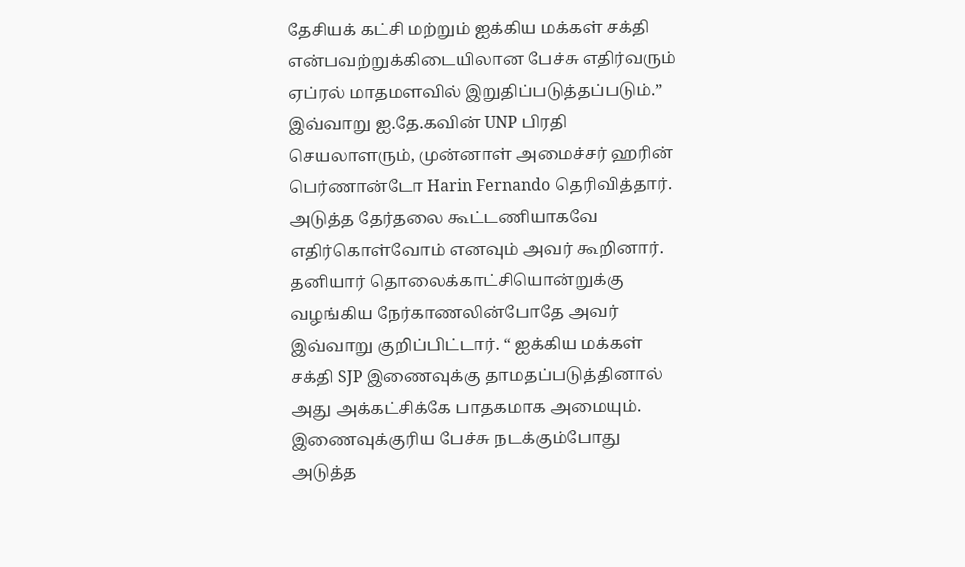தேசியக் கட்சி மற்றும் ஐக்கிய மக்கள் சக்தி என்பவற்றுக்கிடையிலான பேச்சு எதிர்வரும் ஏப்ரல் மாதமளவில் இறுதிப்படுத்தப்படும்.” இவ்வாறு ஐ.தே.கவின் UNP பிரதி செயலாளரும், முன்னாள் அமைச்சர் ஹரின் பெர்ணான்டோ Harin Fernando தெரிவித்தார். அடுத்த தேர்தலை கூட்டணியாகவே எதிர்கொள்வோம் எனவும் அவர் கூறினார். தனியார் தொலைக்காட்சியொன்றுக்கு வழங்கிய நேர்காணலின்போதே அவர் இவ்வாறு குறிப்பிட்டார். “ ஐக்கிய மக்கள் சக்தி SJP இணைவுக்கு தாமதப்படுத்தினால் அது அக்கட்சிக்கே பாதகமாக அமையும். இணைவுக்குரிய பேச்சு நடக்கும்போது அடுத்த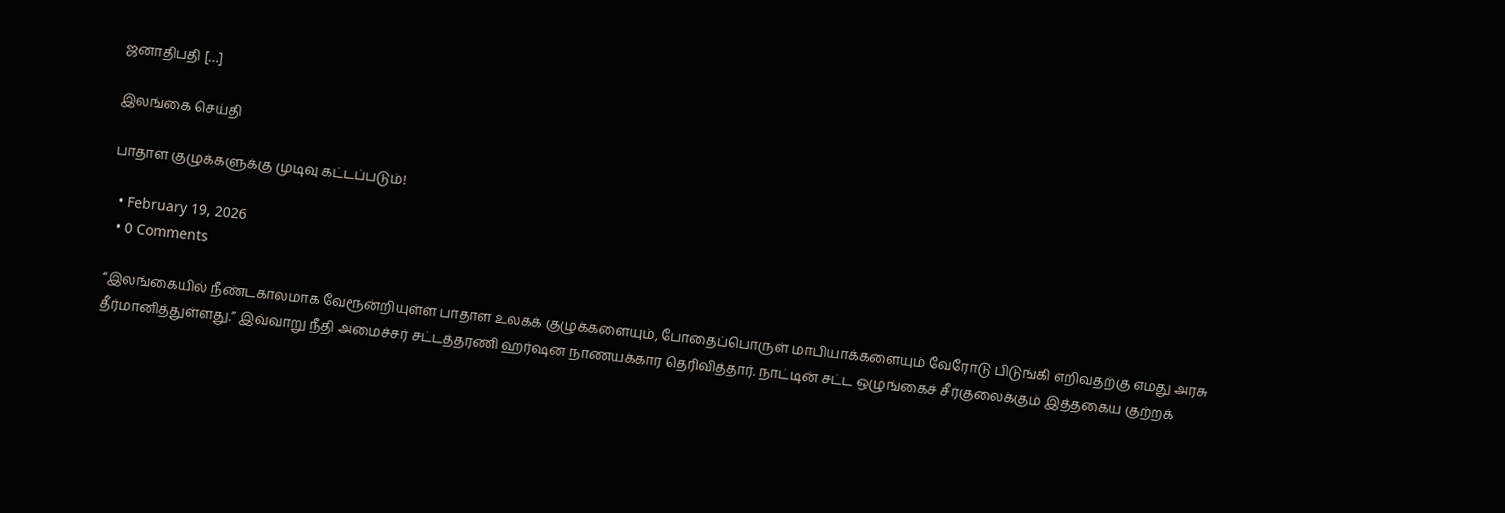ஜனாதிபதி […]

இலங்கை செய்தி

பாதாள குழுக்களுக்கு முடிவு கட்டப்படும்!

  • February 19, 2026
  • 0 Comments

“இலங்கையில் நீண்டகாலமாக வேரூன்றியுள்ள பாதாள உலகக் குழுக்களையும், போதைப்பொருள் மாபியாக்களையும் வேரோடு பிடுங்கி எறிவதற்கு எமது அரசு தீர்மானித்துள்ளது.” இவ்வாறு நீதி அமைச்சர் சட்டத்தரணி ஹர்ஷன நாணயக்கார தெரிவித்தார். நாட்டின் சட்ட ஒழுங்கைச் சீர்குலைக்கும் இத்தகைய குற்றக்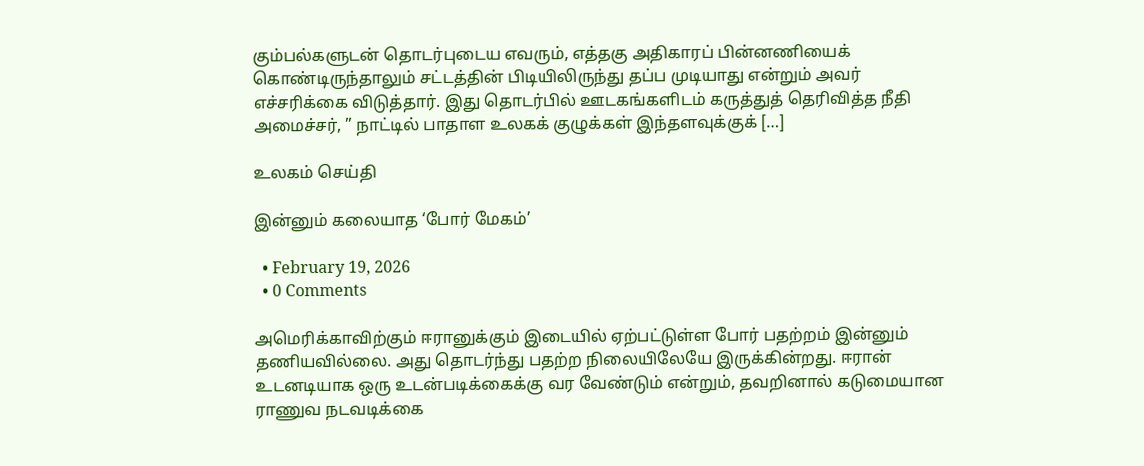கும்பல்களுடன் தொடர்புடைய எவரும், எத்தகு அதிகாரப் பின்னணியைக் கொண்டிருந்தாலும் சட்டத்தின் பிடியிலிருந்து தப்ப முடியாது என்றும் அவர் எச்சரிக்கை விடுத்தார். இது தொடர்பில் ஊடகங்களிடம் கருத்துத் தெரிவித்த நீதி அமைச்சர், ” நாட்டில் பாதாள உலகக் குழுக்கள் இந்தளவுக்குக் […]

உலகம் செய்தி

இன்னும் கலையாத ‘போர் மேகம்’

  • February 19, 2026
  • 0 Comments

அமெரிக்காவிற்கும் ஈரானுக்கும் இடையில் ஏற்பட்டுள்ள போர் பதற்றம் இன்னும் தணியவில்லை. அது தொடர்ந்து பதற்ற நிலையிலேயே இருக்கின்றது. ஈரான் உடனடியாக ஒரு உடன்படிக்கைக்கு வர வேண்டும் என்றும், தவறினால் கடுமையான ராணுவ நடவடிக்கை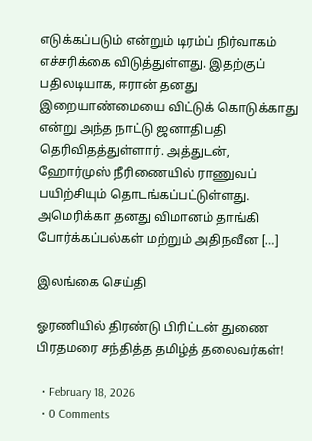எடுக்கப்படும் என்றும் டிரம்ப் நிர்வாகம் எச்சரிக்கை விடுத்துள்ளது. இதற்குப் பதிலடியாக, ஈரான் தனது இறையாண்மையை விட்டுக் கொடுக்காது என்று அந்த நாட்டு ஜனாதிபதி தெரிவிதத்துள்ளார். அத்துடன், ஹோர்முஸ் நீரிணையில் ராணுவப் பயிற்சியும் தொடங்கப்பட்டுள்ளது. அமெரிக்கா தனது விமானம் தாங்கி போர்க்கப்பல்கள் மற்றும் அதிநவீன […]

இலங்கை செய்தி

ஓரணியில் திரண்டு பிரிட்டன் துணை பிரதமரை சந்தித்த தமிழ்த் தலைவர்கள்!

  • February 18, 2026
  • 0 Comments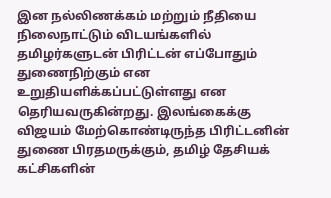இன நல்லிணக்கம் மற்றும் நீதியை நிலைநாட்டும் விடயங்களில் தமிழர்களுடன் பிரிட்டன் எப்போதும் துணைநிற்கும் என உறுதியளிக்கப்பட்டுள்ளது என தெரியவருகின்றது. இலங்கைக்கு விஜயம் மேற்கொண்டிருந்த பிரிட்டனின் துணை பிரதமருக்கும், தமிழ் தேசியக் கட்சிகளின்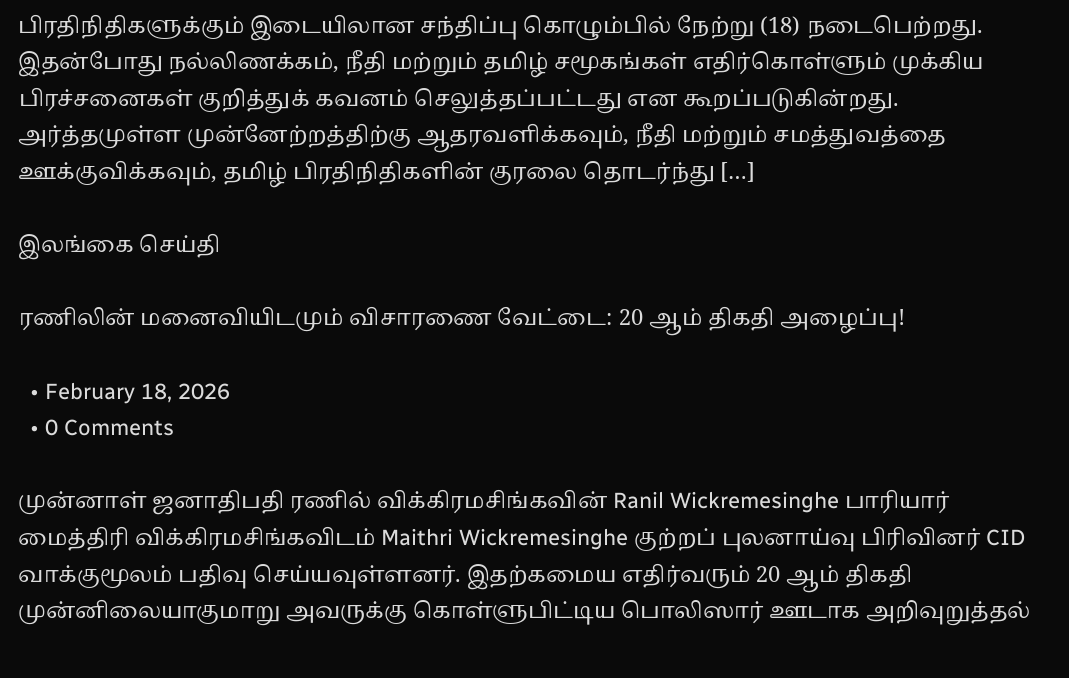பிரதிநிதிகளுக்கும் இடையிலான சந்திப்பு கொழும்பில் நேற்று (18) நடைபெற்றது. இதன்போது நல்லிணக்கம், நீதி மற்றும் தமிழ் சமூகங்கள் எதிர்கொள்ளும் முக்கிய பிரச்சனைகள் குறித்துக் கவனம் செலுத்தப்பட்டது என கூறப்படுகின்றது. அர்த்தமுள்ள முன்னேற்றத்திற்கு ஆதரவளிக்கவும், நீதி மற்றும் சமத்துவத்தை ஊக்குவிக்கவும், தமிழ் பிரதிநிதிகளின் குரலை தொடர்ந்து […]

இலங்கை செய்தி

ரணிலின் மனைவியிடமும் விசாரணை வேட்டை: 20 ஆம் திகதி அழைப்பு!

  • February 18, 2026
  • 0 Comments

முன்னாள் ஜனாதிபதி ரணில் விக்கிரமசிங்கவின் Ranil Wickremesinghe பாரியார் மைத்திரி விக்கிரமசிங்கவிடம் Maithri Wickremesinghe குற்றப் புலனாய்வு பிரிவினர் CID வாக்குமூலம் பதிவு செய்யவுள்ளனர். இதற்கமைய எதிர்வரும் 20 ஆம் திகதி முன்னிலையாகுமாறு அவருக்கு கொள்ளுபிட்டிய பொலிஸார் ஊடாக அறிவுறுத்தல்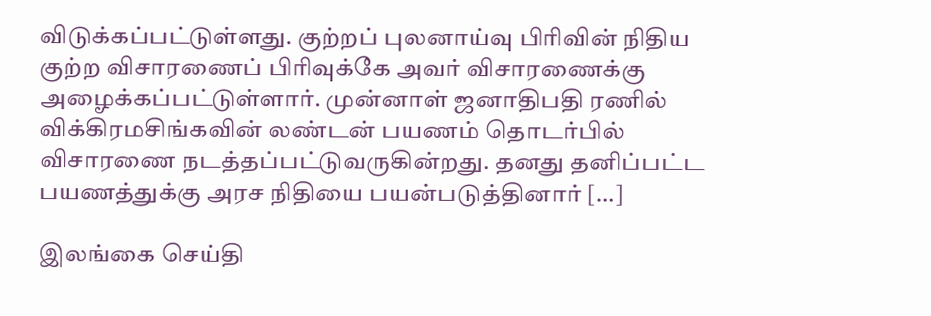விடுக்கப்பட்டுள்ளது. குற்றப் புலனாய்வு பிரிவின் நிதிய குற்ற விசாரணைப் பிரிவுக்கே அவர் விசாரணைக்கு அழைக்கப்பட்டுள்ளார். முன்னாள் ஜனாதிபதி ரணில் விக்கிரமசிங்கவின் லண்டன் பயணம் தொடர்பில் விசாரணை நடத்தப்பட்டுவருகின்றது. தனது தனிப்பட்ட பயணத்துக்கு அரச நிதியை பயன்படுத்தினார் […]

இலங்கை செய்தி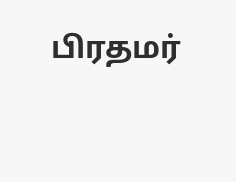பிரதமர்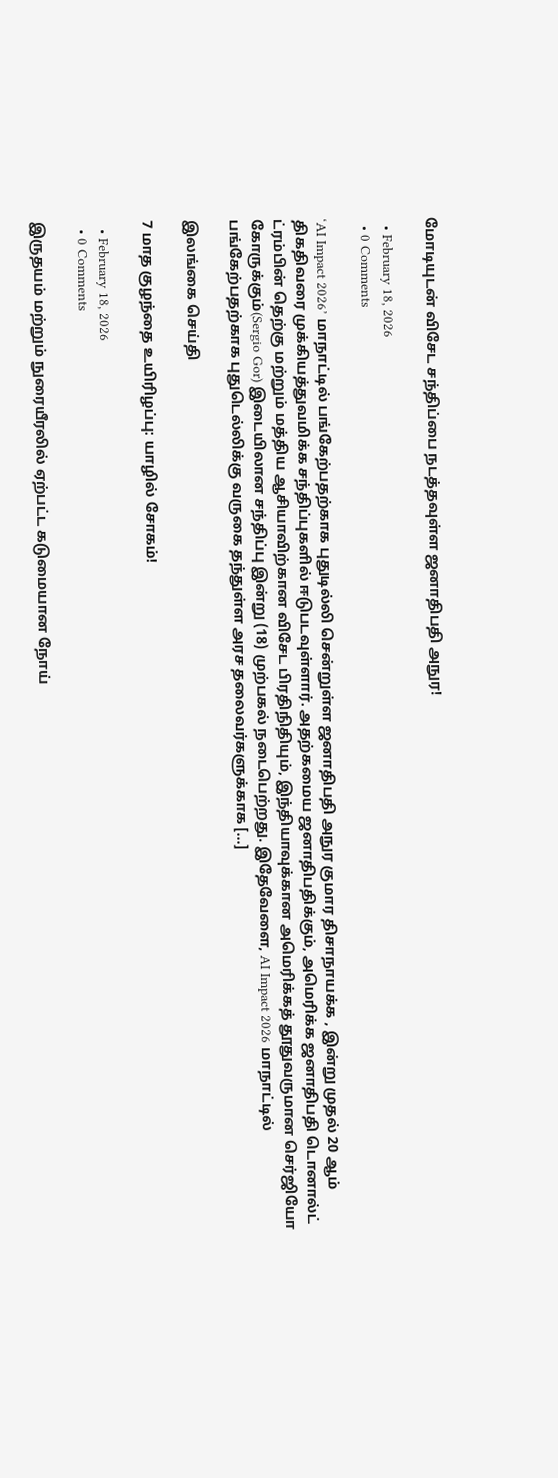மோடியுடன் விசேட சந்திப்பை நடத்தவுள்ள ஜனாதிபதி அநுர!

  • February 18, 2026
  • 0 Comments

‘AI Impact 2026’ மாநாட்டில் பங்கேற்பதற்காக புதுடில்லி சென்றுள்ள ஜனாதிபதி அநுர குமார திசாநாயக்க , இன்று முதல் 20 ஆம் திகதிவரை முக்கியத்துவமிக்க சந்திப்புகளில் ஈடுபடவுள்ளார். அதற்கமைய ஜனாதிபதிக்கும், அமெரிக்க ஜனாதிபதி டொனால்ட் ட்ரம்பின் தெற்கு மற்றும் மத்திய ஆசியாவிற்கான விசேட பிரதிநிதியும், இந்தியாவுக்கான அமெரிக்கத் தூதுவருமான செர்ஜியோ கோருக்கும்(Sergio Gor) இடையிலான சந்திப்பு இன்று (18) முற்பகல் நடைபெற்றது. இதேவேளை, AI Impact 2026 மாநாட்டில் பங்கேற்பதற்காக புதுடெல்லிக்கு வருகை தந்துள்ள அரச தலைவர்களுக்காக […]

இலங்கை செய்தி

7 மாத குழந்தை உயிரிழப்பு: யாழில் சோகம்!

  • February 18, 2026
  • 0 Comments

இருதயம் மற்றும் நுரையீரலில் ஏற்பட்ட கடுமையான நோய்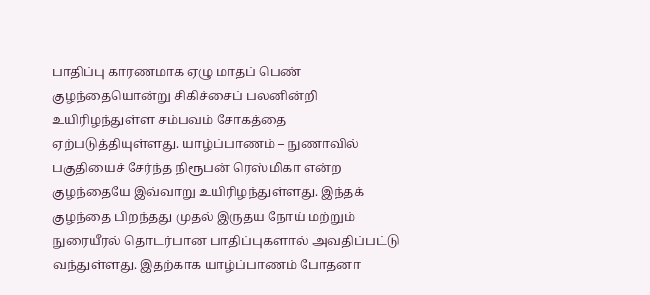பாதிப்பு காரணமாக ஏழு மாதப் பெண் குழந்தையொன்று சிகிச்சைப் பலனின்றி உயிரிழந்துள்ள சம்பவம் சோகத்தை ஏற்படுத்தியுள்ளது. யாழ்ப்பாணம் – நுணாவில் பகுதியைச் சேர்ந்த நிரூபன் ரெஸ்மிகா என்ற குழந்தையே இவ்வாறு உயிரிழந்துள்ளது. இந்தக் குழந்தை பிறந்தது முதல் இருதய நோய் மற்றும் நுரையீரல் தொடர்பான பாதிப்புகளால் அவதிப்பட்டு வந்துள்ளது. இதற்காக யாழ்ப்பாணம் போதனா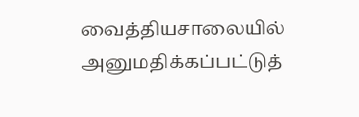வைத்தியசாலையில் அனுமதிக்கப்பட்டுத்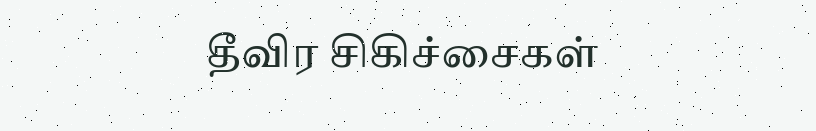தீவிர சிகிச்சைகள்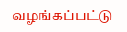வழங்கப்பட்டு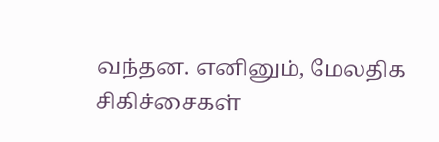வந்தன. எனினும், மேலதிக சிகிச்சைகள்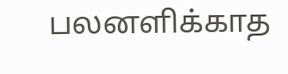பலனளிக்காத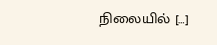நிலையில் […]